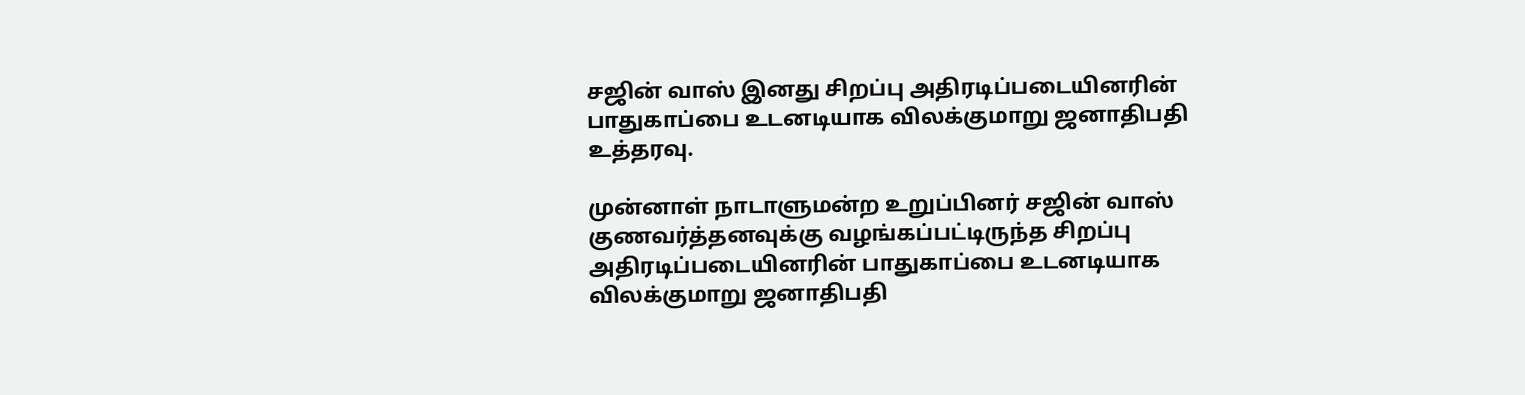சஜின் வாஸ் இனது சிறப்பு அதிரடிப்படையினரின் பாதுகாப்பை உடனடியாக விலக்குமாறு ஜனாதிபதி உத்தரவு.

முன்னாள் நாடாளுமன்ற உறுப்பினர் சஜின் வாஸ் குணவர்த்தனவுக்கு வழங்கப்பட்டிருந்த சிறப்பு அதிரடிப்படையினரின் பாதுகாப்பை உடனடியாக விலக்குமாறு ஜனாதிபதி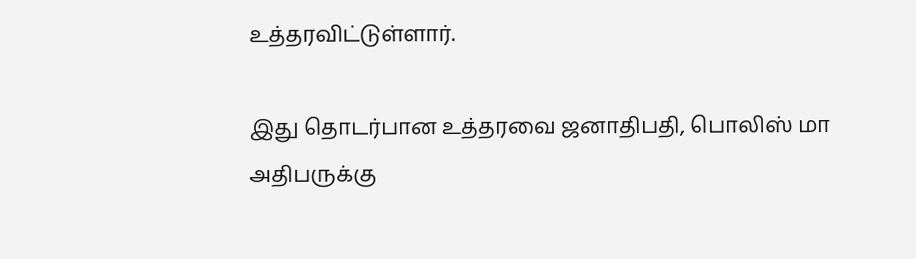உத்தரவிட்டுள்ளார்.

இது தொடர்பான உத்தரவை ஜனாதிபதி, பொலிஸ் மா அதிபருக்கு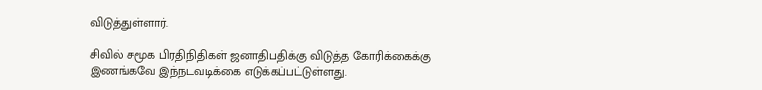விடுத்துள்ளார்.

சிவில் சமூக பிரதிநிதிகள் ஜனாதிபதிக்கு விடுத்த கோரிக்கைக்கு இணங்கவே இந்நடவடிக்கை எடுக்கப்பட்டுள்ளது.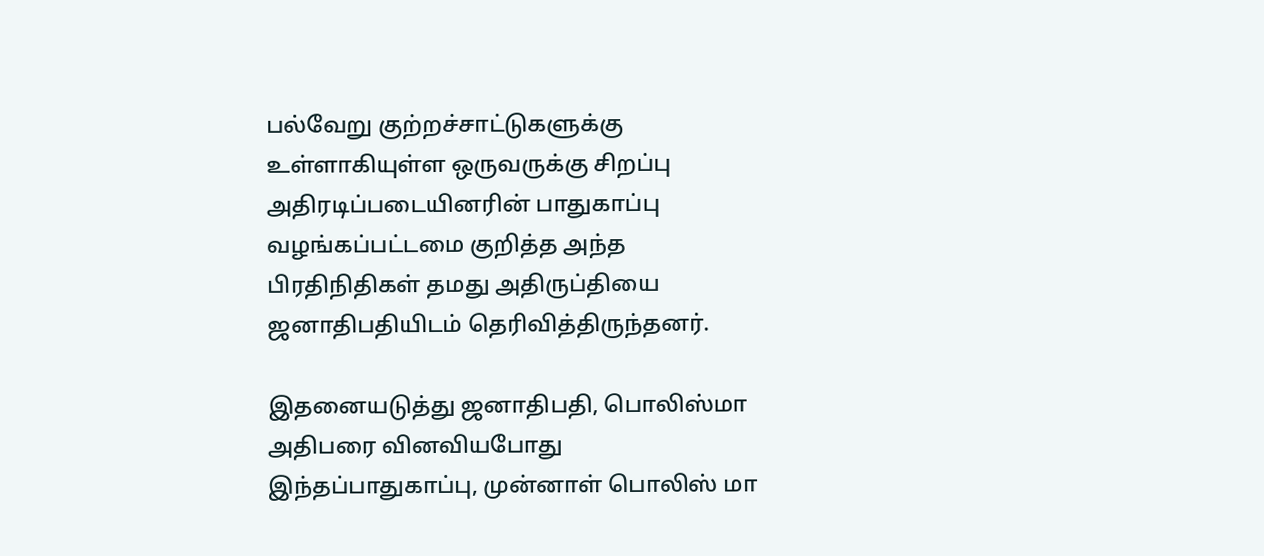பல்வேறு குற்றச்சாட்டுகளுக்கு உள்ளாகியுள்ள ஒருவருக்கு சிறப்பு அதிரடிப்படையினரின் பாதுகாப்பு வழங்கப்பட்டமை குறித்த அந்த பிரதிநிதிகள் தமது அதிருப்தியை ஜனாதிபதியிடம் தெரிவித்திருந்தனர்.

இதனையடுத்து ஜனாதிபதி, பொலிஸ்மா அதிபரை வினவியபோது இந்தப்பாதுகாப்பு, முன்னாள் பொலிஸ் மா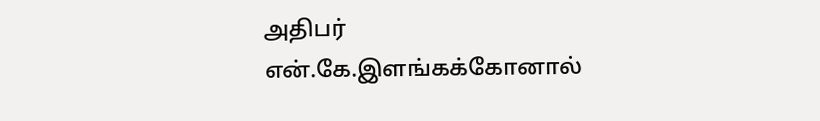அதிபர் என்.கே.இளங்கக்கோனால்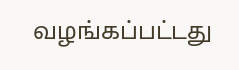வழங்கப்பட்டது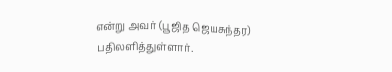என்று அவர் (பூஜித ஜெயசுந்தர) பதிலளித்துள்ளார்.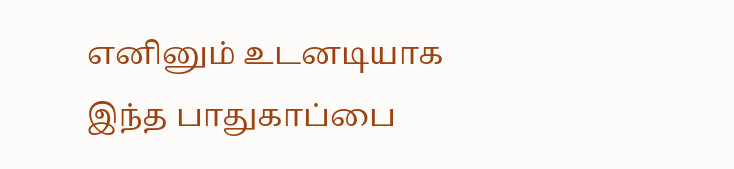எனினும் உடனடியாக இந்த பாதுகாப்பை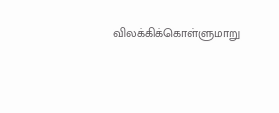விலக்கிக்கொள்ளுமாறு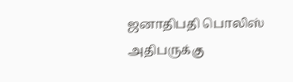ஜனாதிபதி பொலிஸ் அதிபருக்கு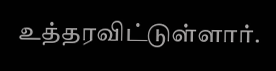உத்தரவிட்டுள்ளார்.